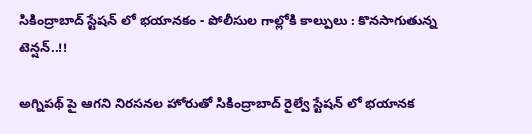సికింద్రాబాద్ స్టేషన్ లో భయానకం - పోలీసుల గాల్లోకి కాల్పులు : కొనసాగుతున్న టెన్షన్..!!

అగ్నిపథ్ పై ఆగని నిరసనల హోరుతో సికింద్రాబాద్ రైల్వే స్టేషన్ లో భయానక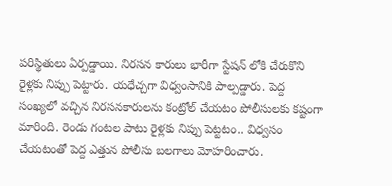పరిస్థితులు ఏర్పడ్డాయి. నిరసన కారులు భారీగా స్టేషన్ లోకి చేరుకొని రైళ్లకు నిప్పు పెట్టారు. యధేచ్చగా విధ్వంసానికి పాల్పడ్డారు. పెద్ద సంఖ్యలో వచ్చిన నిరసనకారులను కంట్రోల్ చేయటం పోలీసులకు కష్టంగా మారింది. రెండు గంటల పాటు రైళ్లకు నిప్పు పెట్టటం.. విధ్వసం చేయటంతో పెద్ద ఎత్తున పోలీసు బలగాలు మోహరించారు.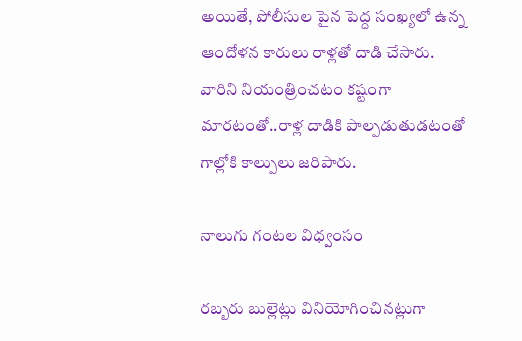అయితే, పోలీసుల పైన పెద్ద సంఖ్యలో ఉన్న ఆందోళన కారులు రాళ్లతో దాడి చేసారు. వారిని నియంత్రించటం కష్టంగా మారటంతో..రాళ్ల దాడికి పాల్పడుతుడటంతో గాల్లోకి కాల్పులు జరిపారు.

నాలుగు గంటల విధ్వంసం

రబ్బరు బుల్లెట్లు వినియోగించినట్లుగా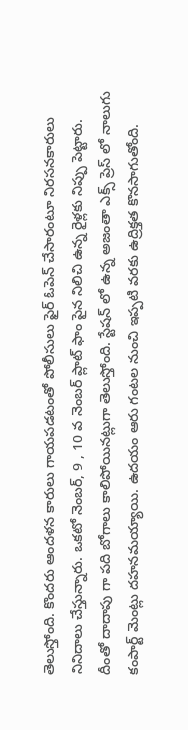తెలుస్తోంది. కొందరు ఆందళన కారులు గాయపడటంతో పోలీసులు ఫైర్ ఓపెన్ చేసారంటూ నిరసనకారులు నినిదాలు చేస్తున్నారు. ఒకటో నెంబర్, 9 , 10 వ నెంబర్ ప్లాట్ ఫాం పైన నిలిచి ఉన్న రైళ్లకు నిప్పు పెట్టారు. దీంతో దాదాపు గా పది బోగాలు కాలిపోయినట్లుగా తెలుస్తోంది. స్టేషన్ లో ఉన్న అజంతా ఎక్స్ ప్రెస్ లో నాలుగు కంపార్ట్ మెంట్లు దహనమయ్యాయి. ఉదయం ఆరు గంటల నుంచి ఇప్పటి వరకు ఉద్రిక్తత కొనసాగుతోంది.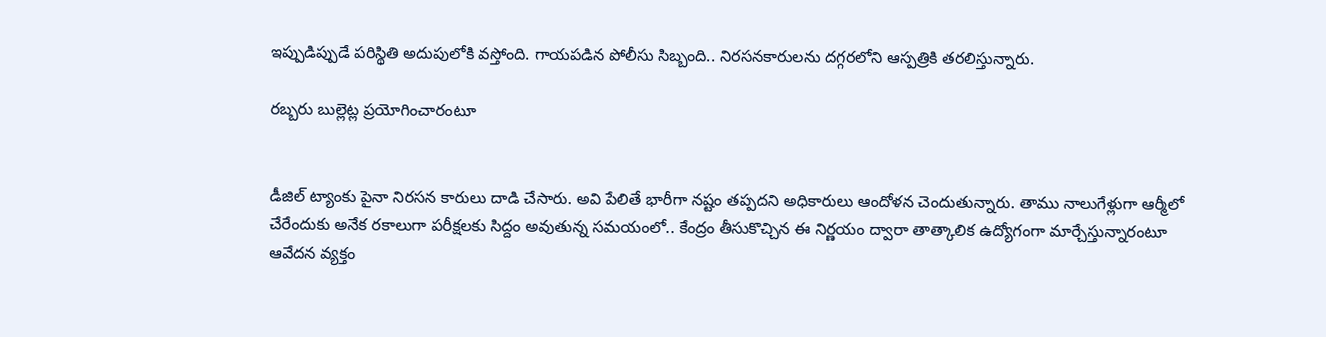ఇప్పుడిప్పుడే పరిస్థితి అదుపులోకి వస్తోంది. గాయపడిన పోలీసు సిబ్బంది.. నిరసనకారులను దగ్గరలోని ఆస్పత్రికి తరలిస్తున్నారు.

రబ్బరు బుల్లెట్ల ప్రయోగించారంటూ


డీజిల్ ట్యాంకు పైనా నిరసన కారులు దాడి చేసారు. అవి పేలితే భారీగా నష్టం తప్పదని అధికారులు ఆందోళన చెందుతున్నారు. తాము నాలుగేళ్లుగా ఆర్మీలో చేరేందుకు అనేక రకాలుగా పరీక్షలకు సిద్దం అవుతున్న సమయంలో.. కేంద్రం తీసుకొచ్చిన ఈ నిర్ణయం ద్వారా తాత్కాలిక ఉద్యోగంగా మార్చేస్తున్నారంటూ ఆవేదన వ్యక్తం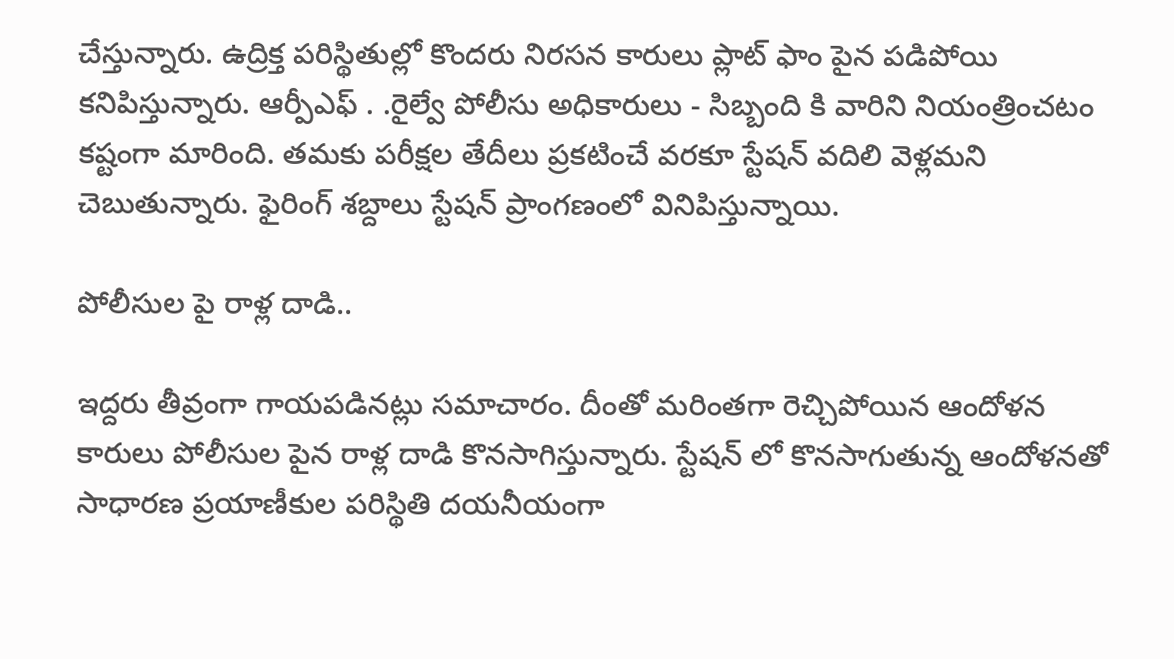చేస్తున్నారు. ఉద్రిక్త పరిస్థితుల్లో కొందరు నిరసన కారులు ప్లాట్ ఫాం పైన పడిపోయి కనిపిస్తున్నారు. ఆర్పీఎఫ్ . .రైల్వే పోలీసు అధికారులు - సిబ్బంది కి వారిని నియంత్రించటం కష్టంగా మారింది. తమకు పరీక్షల తేదీలు ప్రకటించే వరకూ స్టేషన్ వదిలి వెళ్లమని చెబుతున్నారు. ఫైరింగ్ శబ్దాలు స్టేషన్ ప్రాంగణంలో వినిపిస్తున్నాయి.

పోలీసుల పై రాళ్ల దాడి..

ఇద్దరు తీవ్రంగా గాయపడినట్లు సమాచారం. దీంతో మరింతగా రెచ్చిపోయిన ఆందోళన కారులు పోలీసుల పైన రాళ్ల దాడి కొనసాగిస్తున్నారు. స్టేషన్ లో కొనసాగుతున్న ఆందోళనతో సాధారణ ప్రయాణీకుల పరిస్థితి దయనీయంగా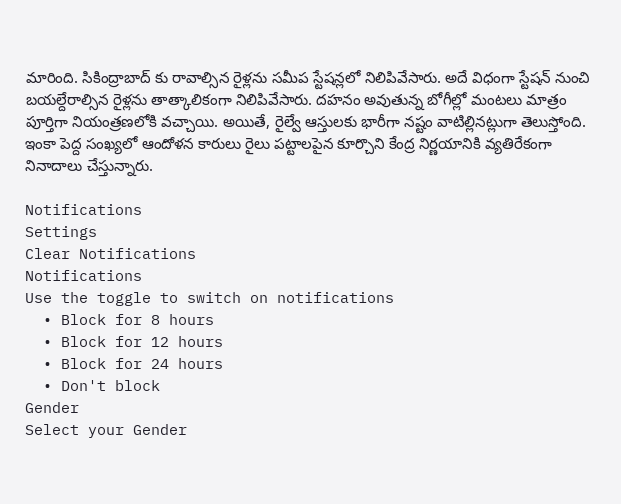మారింది. సికింద్రాబాద్ కు రావాల్సిన రైళ్లను సమీప స్టేషన్లలో నిలిపివేసారు. అదే విధంగా స్టేషన్ నుంచి బయల్దేరాల్సిన రైళ్లను తాత్కాలికంగా నిలిపివేసారు. దహనం అవుతున్న బోగీల్లో మంటలు మాత్రం పూర్తిగా నియంత్రణలోకి వచ్చాయి. అయితే, రైల్వే ఆస్తులకు భారీగా నష్టం వాటిల్లినట్లుగా తెలుస్తోంది. ఇంకా పెద్ద సంఖ్యలో ఆందోళన కారులు రైలు పట్టాలపైన కూర్చొని కేంద్ర నిర్ణయానికి వ్యతిరేకంగా నినాదాలు చేస్తున్నారు.

Notifications
Settings
Clear Notifications
Notifications
Use the toggle to switch on notifications
  • Block for 8 hours
  • Block for 12 hours
  • Block for 24 hours
  • Don't block
Gender
Select your Gender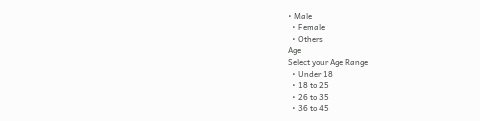• Male
  • Female
  • Others
Age
Select your Age Range
  • Under 18
  • 18 to 25
  • 26 to 35
  • 36 to 45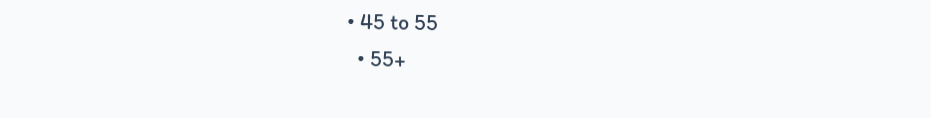• 45 to 55
  • 55+